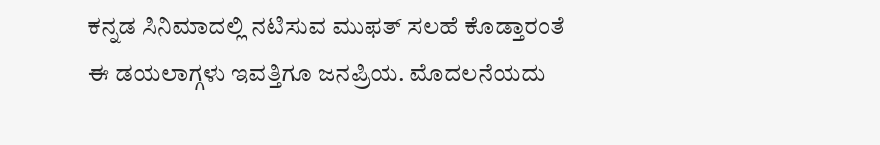ಕನ್ನಡ ಸಿನಿಮಾದಲ್ಲಿ ನಟಿಸುವ ಮುಫತ್ ಸಲಹೆ ಕೊಡ್ತಾರಂತೆ
ಈ ಡಯಲಾಗ್ಗಳು ಇವತ್ತಿಗೂ ಜನಪ್ರಿಯ. ಮೊದಲನೆಯದು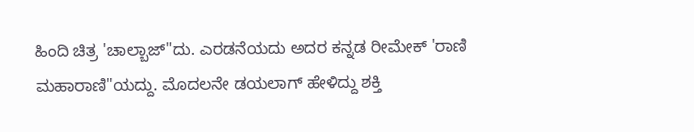ಹಿಂದಿ ಚಿತ್ರ 'ಚಾಲ್ಬಾಜ್"ದು. ಎರಡನೆಯದು ಅದರ ಕನ್ನಡ ರೀಮೇಕ್ 'ರಾಣಿ ಮಹಾರಾಣಿ"ಯದ್ದು. ಮೊದಲನೇ ಡಯಲಾಗ್ ಹೇಳಿದ್ದು ಶಕ್ತಿ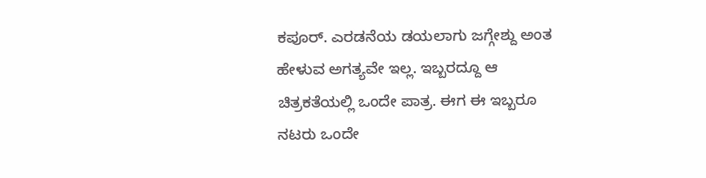ಕಪೂರ್. ಎರಡನೆಯ ಡಯಲಾಗು ಜಗ್ಗೇಶ್ದು ಅಂತ ಹೇಳುವ ಅಗತ್ಯವೇ ಇಲ್ಲ. ಇಬ್ಬರದ್ದೂ ಆ ಚಿತ್ರಕತೆಯಲ್ಲಿ ಒಂದೇ ಪಾತ್ರ. ಈಗ ಈ ಇಬ್ಬರೂ ನಟರು ಒಂದೇ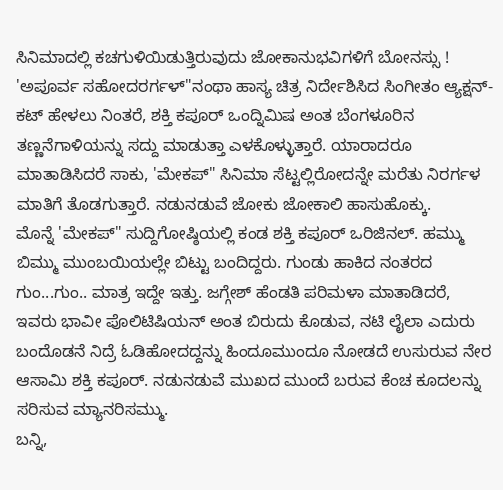ಸಿನಿಮಾದಲ್ಲಿ ಕಚಗುಳಿಯಿಡುತ್ತಿರುವುದು ಜೋಕಾನುಭವಿಗಳಿಗೆ ಬೋನಸ್ಸು !
'ಅಪೂರ್ವ ಸಹೋದರರ್ಗಳ್"ನಂಥಾ ಹಾಸ್ಯ ಚಿತ್ರ ನಿರ್ದೇಶಿಸಿದ ಸಿಂಗೀತಂ ಆ್ಯಕ್ಷನ್- ಕಟ್ ಹೇಳಲು ನಿಂತರೆ, ಶಕ್ತಿ ಕಪೂರ್ ಒಂದ್ನಿಮಿಷ ಅಂತ ಬೆಂಗಳೂರಿನ ತಣ್ಣನೆಗಾಳಿಯನ್ನು ಸದ್ದು ಮಾಡುತ್ತಾ ಎಳಕೊಳ್ಳುತ್ತಾರೆ. ಯಾರಾದರೂ ಮಾತಾಡಿಸಿದರೆ ಸಾಕು, 'ಮೇಕಪ್" ಸಿನಿಮಾ ಸೆಟ್ಟಲ್ಲಿರೋದನ್ನೇ ಮರೆತು ನಿರರ್ಗಳ ಮಾತಿಗೆ ತೊಡಗುತ್ತಾರೆ. ನಡುನಡುವೆ ಜೋಕು ಜೋಕಾಲಿ ಹಾಸುಹೊಕ್ಕು.
ಮೊನ್ನೆ 'ಮೇಕಪ್" ಸುದ್ದಿಗೋಷ್ಠಿಯಲ್ಲಿ ಕಂಡ ಶಕ್ತಿ ಕಪೂರ್ ಒರಿಜಿನಲ್. ಹಮ್ಮು ಬಿಮ್ಮು ಮುಂಬಯಿಯಲ್ಲೇ ಬಿಟ್ಟು ಬಂದಿದ್ದರು. ಗುಂಡು ಹಾಕಿದ ನಂತರದ ಗುಂ...ಗುಂ.. ಮಾತ್ರ ಇದ್ದೇ ಇತ್ತು. ಜಗ್ಗೇಶ್ ಹೆಂಡತಿ ಪರಿಮಳಾ ಮಾತಾಡಿದರೆ, ಇವರು ಭಾವೀ ಪೊಲಿಟಿಷಿಯನ್ ಅಂತ ಬಿರುದು ಕೊಡುವ, ನಟಿ ಲೈಲಾ ಎದುರು ಬಂದೊಡನೆ ನಿದ್ರೆ ಓಡಿಹೋದದ್ದನ್ನು ಹಿಂದೂಮುಂದೂ ನೋಡದೆ ಉಸುರುವ ನೇರ ಆಸಾಮಿ ಶಕ್ತಿ ಕಪೂರ್. ನಡುನಡುವೆ ಮುಖದ ಮುಂದೆ ಬರುವ ಕೆಂಚ ಕೂದಲನ್ನು ಸರಿಸುವ ಮ್ಯಾನರಿಸಮ್ಮು.
ಬನ್ನಿ,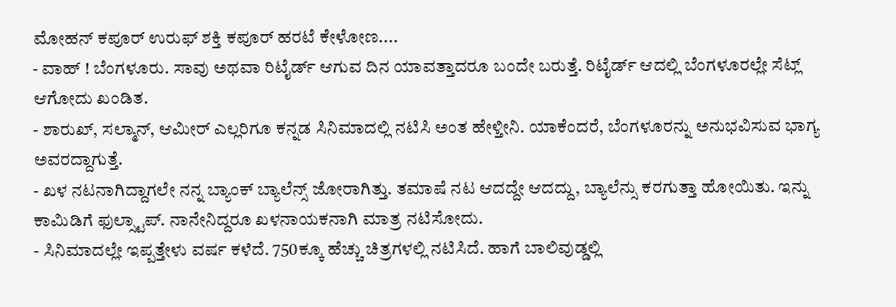ಮೋಹನ್ ಕಪೂರ್ ಉರುಫ್ ಶಕ್ತಿ ಕಪೂರ್ ಹರಟೆ ಕೇಳೋಣ....
- ವಾಹ್ ! ಬೆಂಗಳೂರು. ಸಾವು ಅಥವಾ ರಿಟೈರ್ಡ್ ಆಗುವ ದಿನ ಯಾವತ್ತಾದರೂ ಬಂದೇ ಬರುತ್ತೆ. ರಿಟೈರ್ಡ್ ಆದಲ್ಲಿ ಬೆಂಗಳೂರಲ್ಲೇ ಸೆಟ್ಲ್ ಆಗೋದು ಖಂಡಿತ.
- ಶಾರುಖ್, ಸಲ್ಮಾನ್, ಆಮೀರ್ ಎಲ್ಲರಿಗೂ ಕನ್ನಡ ಸಿನಿಮಾದಲ್ಲಿ ನಟಿಸಿ ಅಂತ ಹೇಳ್ತೀನಿ. ಯಾಕೆಂದರೆ, ಬೆಂಗಳೂರನ್ನು ಅನುಭವಿಸುವ ಭಾಗ್ಯ ಅವರದ್ದಾಗುತ್ತೆ.
- ಖಳ ನಟನಾಗಿದ್ದಾಗಲೇ ನನ್ನ ಬ್ಯಾಂಕ್ ಬ್ಯಾಲೆನ್ಸ್ ಜೋರಾಗಿತ್ತು. ತಮಾಷೆ ನಟ ಆದದ್ದೇ ಆದದ್ದು, ಬ್ಯಾಲೆನ್ಸು ಕರಗುತ್ತಾ ಹೋಯಿತು. ಇನ್ನು ಕಾಮಿಡಿಗೆ ಫುಲ್ಸ್ಟಾಪ್. ನಾನೇನಿದ್ದರೂ ಖಳನಾಯಕನಾಗಿ ಮಾತ್ರ ನಟಿಸೋದು.
- ಸಿನಿಮಾದಲ್ಲೇ ಇಪ್ಪತ್ತೇಳು ವರ್ಷ ಕಳೆದೆ. 750ಕ್ಕೂ ಹೆಚ್ಚು ಚಿತ್ರಗಳಲ್ಲಿ ನಟಿಸಿದೆ. ಹಾಗೆ ಬಾಲಿವುಡ್ಡಲ್ಲಿ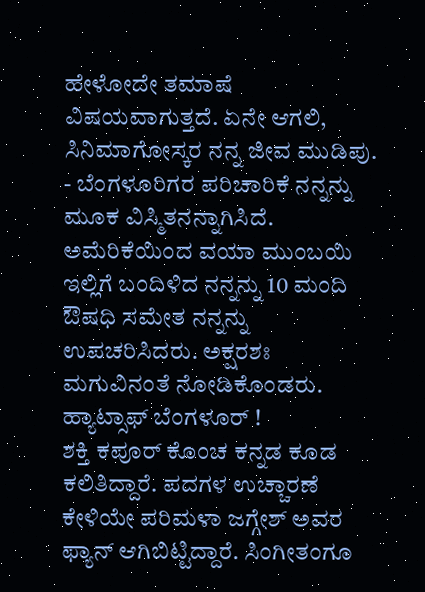ಹೇಳೋದೇ ತಮಾಷೆ ವಿಷಯವಾಗುತ್ತದೆ. ಏನೇ ಆಗಲಿ, ಸಿನಿಮಾಗೋಸ್ಕರ ನನ್ನ ಜೀವ ಮುಡಿಪು.
- ಬೆಂಗಳೂರಿಗರ ಪರಿಚಾರಿಕೆ ನನ್ನನ್ನು ಮೂಕ ವಿಸ್ಮಿತನನ್ನಾಗಿಸಿದೆ. ಅಮೆರಿಕೆಯಿಂದ ವಯಾ ಮುಂಬಯಿ ಇಲ್ಲಿಗೆ ಬಂದಿಳಿದ ನನ್ನನ್ನು 10 ಮಂದಿ ಔಷಧಿ ಸಮೇತ ನನ್ನನ್ನು ಉಪಚರಿಸಿದರು. ಅಕ್ಷರಶಃ ಮಗುವಿನಂತೆ ನೋಡಿಕೊಂಡರು. ಹ್ಯಾಟ್ಸಾಫ್ ಬೆಂಗಳೂರ್ !
ಶಕ್ತಿ ಕಪೂರ್ ಕೊಂಚ ಕನ್ನಡ ಕೂಡ ಕಲಿತಿದ್ದಾರೆ. ಪದಗಳ ಉಚ್ಚಾರಣೆ ಕೇಳಿಯೇ ಪರಿಮಳಾ ಜಗ್ಗೇಶ್ ಅವರ ಫ್ಯಾನ್ ಆಗಿಬಿಟ್ಟಿದ್ದಾರೆ. ಸಿಂಗೀತಂಗೂ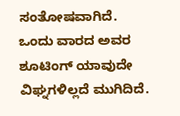ಸಂತೋಷವಾಗಿದೆ. ಒಂದು ವಾರದ ಅವರ ಶೂಟಿಂಗ್ ಯಾವುದೇ ವಿಘ್ನಗಳಿಲ್ಲದೆ ಮುಗಿದಿದೆ.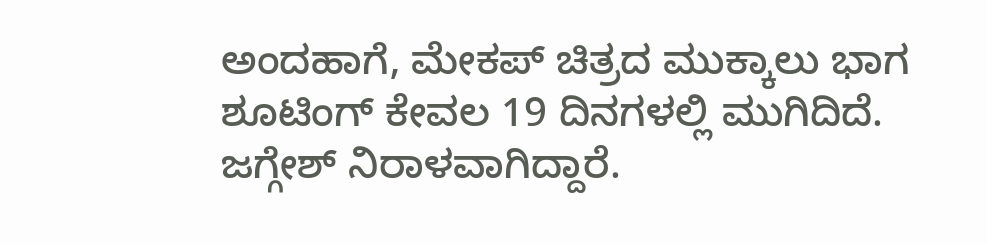ಅಂದಹಾಗೆ, ಮೇಕಪ್ ಚಿತ್ರದ ಮುಕ್ಕಾಲು ಭಾಗ ಶೂಟಿಂಗ್ ಕೇವಲ 19 ದಿನಗಳಲ್ಲಿ ಮುಗಿದಿದೆ. ಜಗ್ಗೇಶ್ ನಿರಾಳವಾಗಿದ್ದಾರೆ.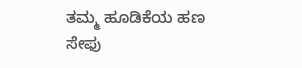ತಮ್ಮ ಹೂಡಿಕೆಯ ಹಣ ಸೇಫು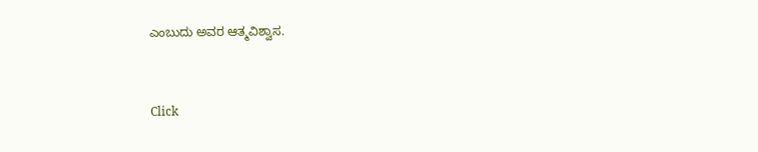ಎಂಬುದು ಅವರ ಆತ್ಮವಿಶ್ವಾಸ.


Click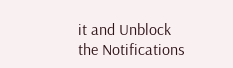it and Unblock the Notifications